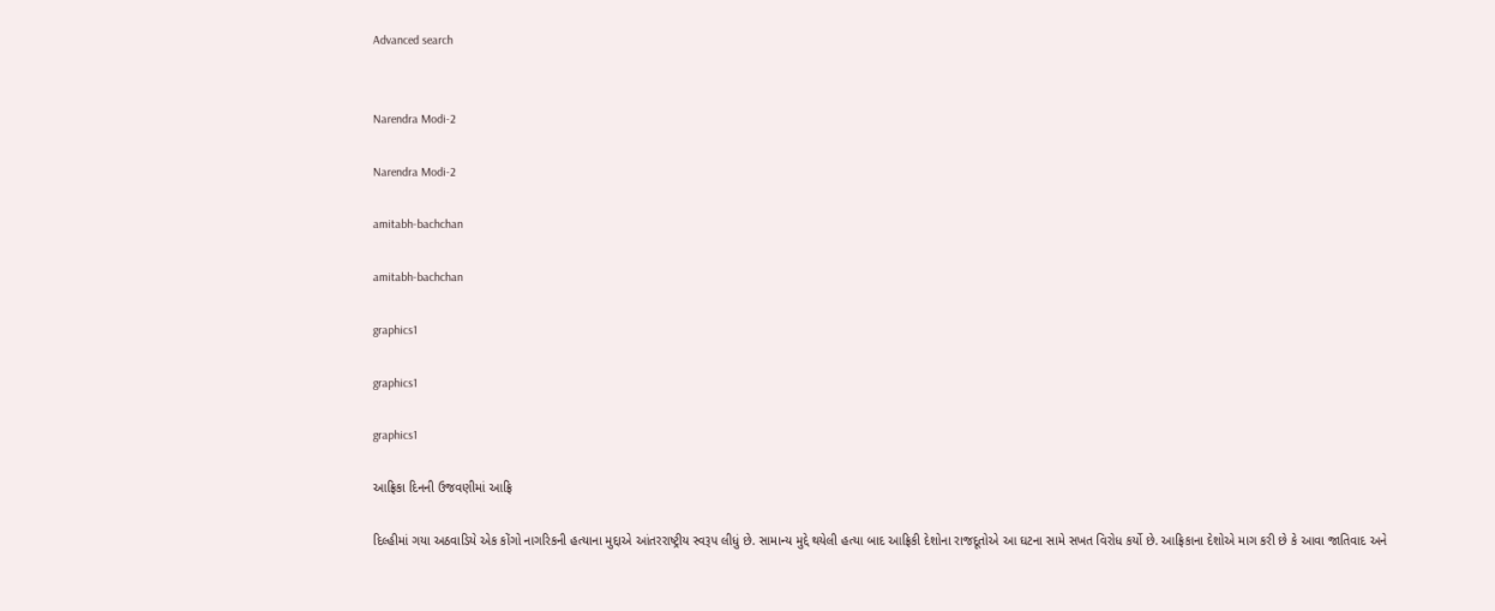Advanced search


Narendra Modi-2

Narendra Modi-2

amitabh-bachchan

amitabh-bachchan

graphics1

graphics1

graphics1

આફ્રિકા દિનની ઉજવણીમાં આફ્રિ

દિલ્હીમાં ગયા અઠવાડિયે એક કોંગો નાગરિકની હત્યાના મુદ્દાએ આંતરરાષ્ટ્રીય સ્વરૂપ લીધું છે. સામાન્ય મુદ્દે થયેલી હત્યા બાદ આફ્રિકી દેશોના રાજદૂતોએ આ ઘટના સામે સખત વિરોધ કર્યો છે. આફ્રિકાના દેશોએ માગ કરી છે કે આવા જાતિવાદ અને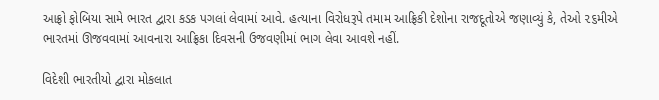આફ્રો ફોબિયા સામે ભારત દ્વારા કડક પગલાં લેવામાં આવે. હત્યાના વિરોધરૂપે તમામ આફ્રિકી દેશોના રાજદૂતોએ જણાવ્યું કે, તેઓ ૨૬મીએ ભારતમાં ઊજવવામાં આવનારા આફ્રિકા દિવસની ઉજવણીમાં ભાગ લેવા આવશે નહીં.

વિદેશી ભારતીયો દ્વારા મોકલાત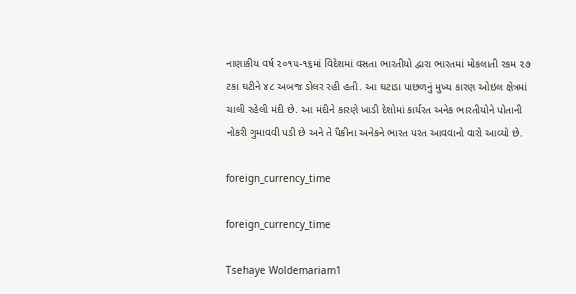નાણાકીય વર્ષ ૨૦૧૫-૧૬માં વિદેશમાં વસતા ભારતીયો દ્વારા ભારતમાં મોકલાતી રકમ ૨૭ ટકા ઘટીને ૪૮ અબજ ડોલર રહી હતી. આ ઘટાડા પાછળનું મુખ્ય કારણ ઓઇલ ક્ષેત્રમાં ચાલી રહેલી મંદી છે. આ મંદીને કારણે ખાડી દેશોમાં કાર્યરત અનેક ભારતીયોને પોતાની નોકરી ગુમાવવી પડી છે અને તે પૈકીના અનેકને ભારત પરત આવવાનો વારો આવ્યો છે.

foreign_currency_time

foreign_currency_time

Tsehaye Woldemariam1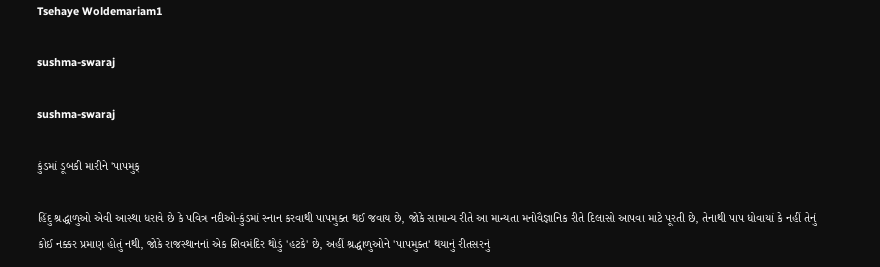Tsehaye Woldemariam1

sushma-swaraj

sushma-swaraj

કુંડમાં ડૂબકી મારીને 'પાપમુક્

હિંદુ શ્રદ્ધાળુઓ એવી આસ્થા ધરાવે છે કે પવિત્ર નદીઓ-કુંડમાં સ્નાન કરવાથી પાપમુક્ત થઈ જવાય છે, જોકે સામાન્ય રીતે આ માન્યતા મનોવૈજ્ઞાનિક રીતે દિલાસો આપવા માટે પૂરતી છે, તેનાથી પાપ ધોવાયાં કે નહીં તેનું કોઈ નક્કર પ્રમાણ હોતું નથી, જોકે રાજસ્થાનનાં એક શિવમંદિર થોડું 'હટકે' છે, અહીં શ્રદ્ધાળુઓને 'પાપમુક્ત' થયાનું રીતસરનું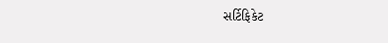સર્ટિફિકેટ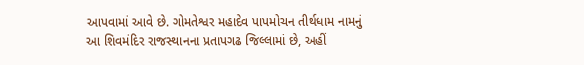આપવામાં આવે છે. ગોમતેશ્વર મહાદેવ પાપમોચન તીર્થધામ નામનું આ શિવમંદિર રાજસ્થાનના પ્રતાપગઢ જિલ્લામાં છે, અહીં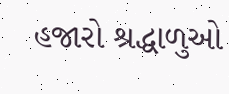હજારો શ્રદ્ધાળુઓ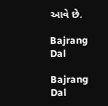આવે છે.

Bajrang Dal

Bajrang Dal